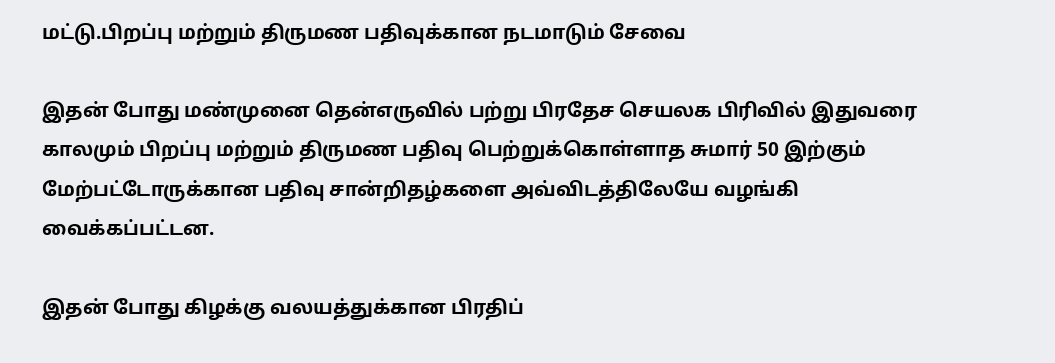மட்டு.பிறப்பு மற்றும் திருமண பதிவுக்கான நடமாடும் சேவை

இதன் போது மண்முனை தென்எருவில் பற்று பிரதேச செயலக பிரிவில் இதுவரை காலமும் பிறப்பு மற்றும் திருமண பதிவு பெற்றுக்கொள்ளாத சுமார் 50 இற்கும் மேற்பட்டோருக்கான பதிவு சான்றிதழ்களை அவ்விடத்திலேயே வழங்கி வைக்கப்பட்டன.

இதன் போது கிழக்கு வலயத்துக்கான பிரதிப்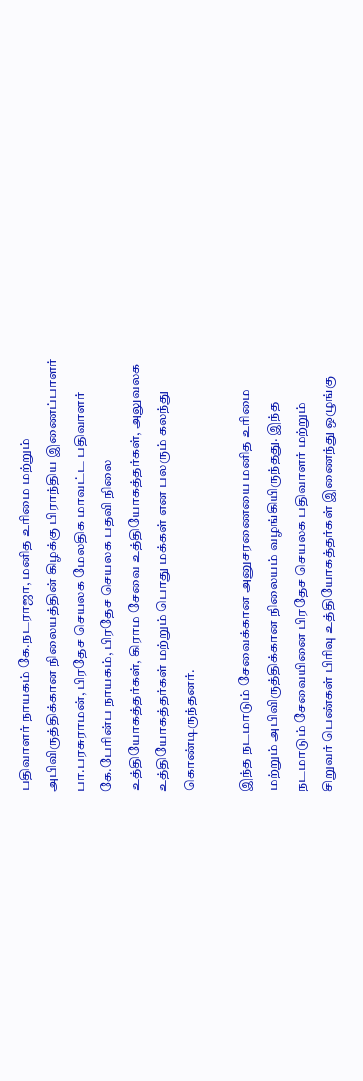பதிவாளர் நாயகம் கே.நடராஜா, மனித உரிமை மற்றும் அபிவிருத்திக்கான நிலையத்தின் கிழக்கு பிராந்திய இணைப்பாளர் பா.பரசுராமன், பிரதேச செயலக மேலதிக மாவட்ட பதிவாளர் கே.பேரின்ப நாயகம், பிரதேச செயலக பதவி நிலை உத்தியோகத்தர்கள், கிராம சேவை உத்தியோகத்தர்கள், அலுவலக உத்தியோகத்தர்கள் மற்றும் பொது மக்கள் என பலரும் கலந்து கொண்டிருந்தனர்.

இந்த நடமாடும் சேவைக்கான அனுசரணையை மனித உரிமை மற்றும் அபிவிருத்திக்கான நிலையம் வழங்கியிருந்தது. இந்த நடமாடும் சேவையினை பிரதேச செயலக பதிவாளர் மற்றும் சிறுவர் பெண்கள் பிரிவு உத்தியோகத்தர்கள் இணைந்து ஒழுங்கு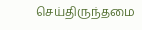செய்திருந்தமை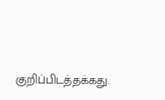குறிப்பிடத்தக்கது.